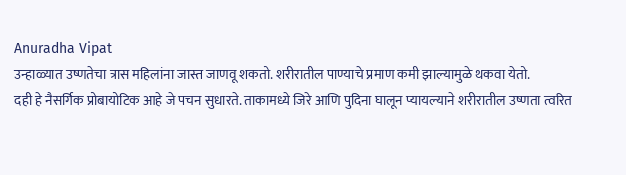Anuradha Vipat
उन्हाळ्यात उष्णतेचा त्रास महिलांना जास्त जाणवू शकतो. शरीरातील पाण्याचे प्रमाण कमी झाल्यामुळे थकवा येतो.
दही हे नैसर्गिक प्रोबायोटिक आहे जे पचन सुधारते. ताकामध्ये जिरे आणि पुदिना घालून प्यायल्याने शरीरातील उष्णता त्वरित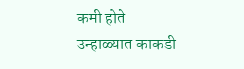कमी होते
उन्हाळ्यात काकडी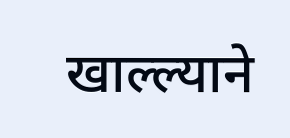खाल्ल्याने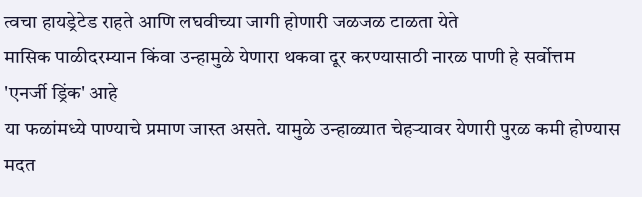त्वचा हायड्रेटेड राहते आणि लघवीच्या जागी होणारी जळजळ टाळता येते
मासिक पाळीदरम्यान किंवा उन्हामुळे येणारा थकवा दूर करण्यासाठी नारळ पाणी हे सर्वोत्तम 'एनर्जी ड्रिंक' आहे
या फळांमध्ये पाण्याचे प्रमाण जास्त असते. यामुळे उन्हाळ्यात चेहऱ्यावर येणारी पुरळ कमी होण्यास मदत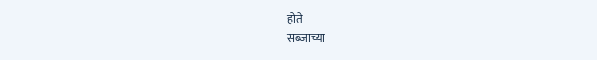होते
सब्जाच्या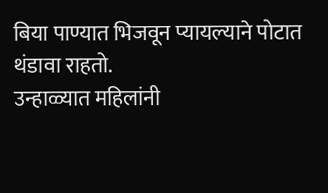बिया पाण्यात भिजवून प्यायल्याने पोटात थंडावा राहतो.
उन्हाळ्यात महिलांनी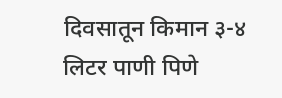दिवसातून किमान ३-४ लिटर पाणी पिणे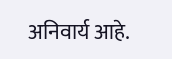अनिवार्य आहे.